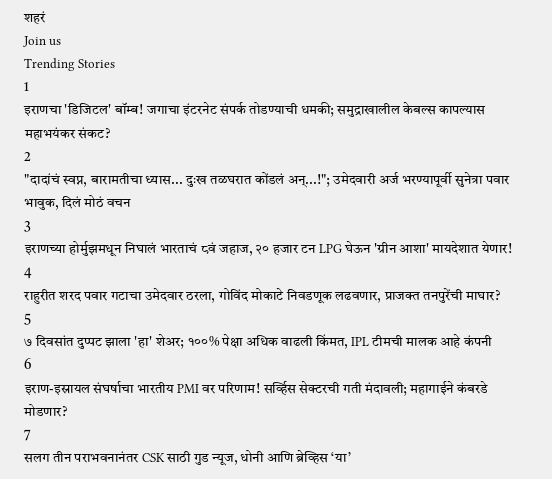शहरं
Join us
Trending Stories
1
इराणचा 'डिजिटल' बॉम्ब! जगाचा इंटरनेट संपर्क तोडण्याची धमकी; समुद्राखालील केबल्स कापल्यास महाभयंकर संकट?
2
"दादांचं स्वप्न, बारामतीचा ध्यास... दुःख तळघरात कोंडलं अन्...!"; उमेदवारी अर्ज भरण्यापूर्वी सुनेत्रा पवार भावुक, दिलं मोठं वचन
3
इराणच्या होर्मुझमधून निघालं भारताचं ८वं जहाज, २० हजार टन LPG घेऊन 'ग्रीन आशा' मायदेशात येणार!
4
राहुरीत शरद पवार गटाचा उमेदवार ठरला, गोविंद मोकाटे निवडणूक लढवणार, प्राजक्त तनपुरेंची माघार?
5
७ दिवसांत दुप्पट झाला 'हा' शेअर; १००% पेक्षा अधिक वाढली किंमत, IPL टीमची मालक आहे कंपनी
6
इराण-इस्रायल संघर्षाचा भारतीय PMI वर परिणाम! सर्व्हिस सेक्टरची गती मंदावली; महागाईने कंबरडे मोडणार?
7
सलग तीन पराभवनानंतर CSK साठी गुड न्यूज, धोनी आणि ब्रेव्हिस ‘या’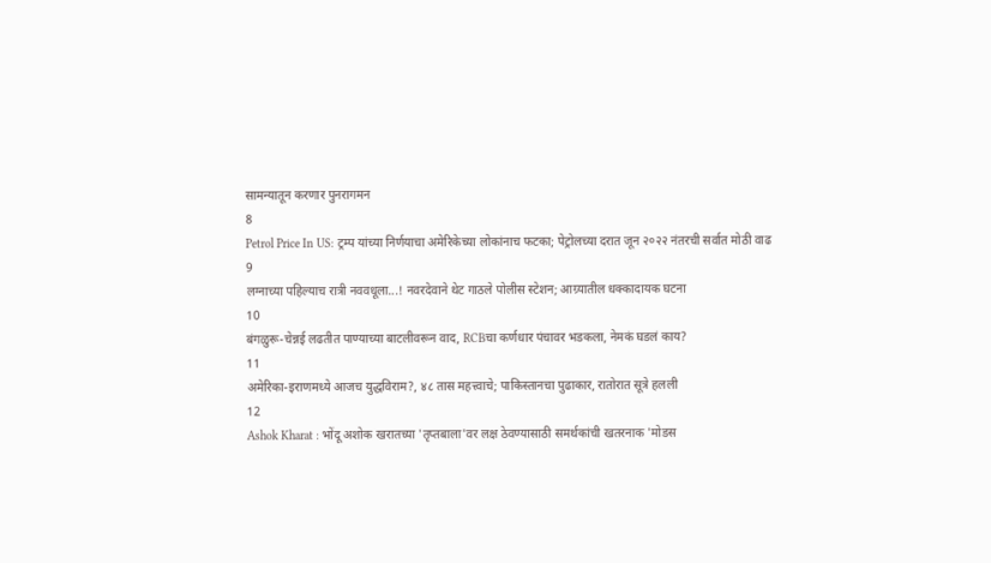सामन्यातून करणार पुनरागमन
8
Petrol Price In US: ट्रम्प यांच्या निर्णयाचा अमेरिकेच्या लोकांनाच फटका; पेट्रोलच्या दरात जून २०२२ नंतरची सर्वात मोठी वाढ
9
लग्नाच्या पहिल्याच रात्री नववधूला...! नवरदेवाने थेट गाठले पोलीस स्टेशन; आग्र्यातील धक्कादायक घटना
10
बंगळुरू-चेन्नई लढतीत पाण्याच्या बाटलीवरून वाद, RCBचा कर्णधार पंचावर भडकला, नेमकं घडलं काय?
11
अमेरिका-इराणमध्ये आजच युद्धविराम?, ४८ तास महत्त्वाचे; पाकिस्तानचा पुढाकार, रातोरात सूत्रे हलली
12
Ashok Kharat : भोंदू अशोक खरातच्या 'तृप्तबाला'वर लक्ष ठेवण्यासाठी समर्थकांची खतरनाक 'मोडस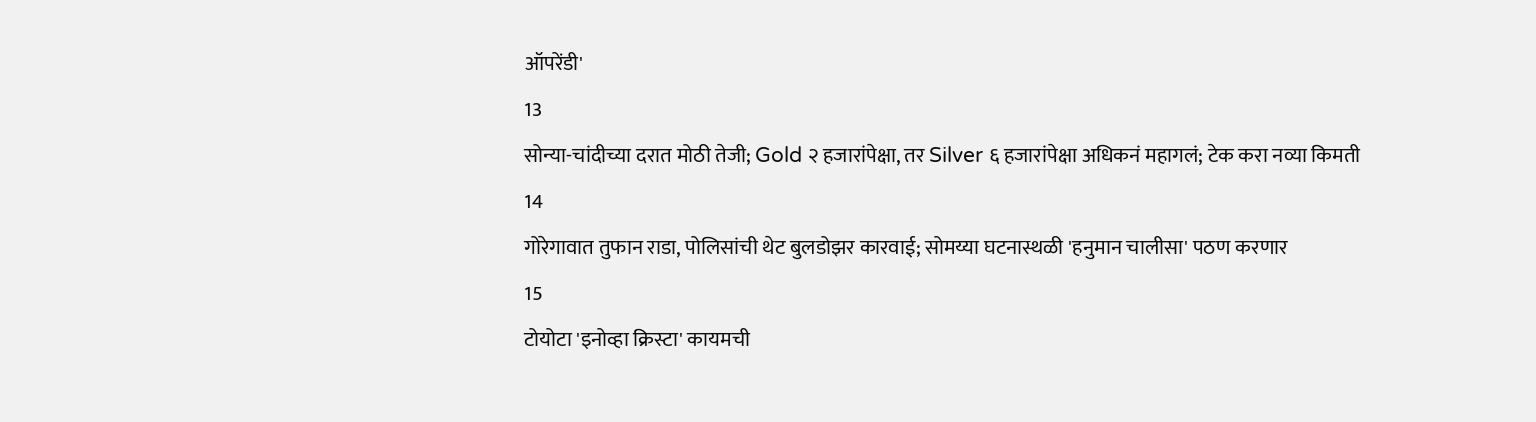ऑपरेंडी'
13
सोन्या-चांदीच्या दरात मोठी तेजी; Gold २ हजारांपेक्षा, तर Silver ६ हजारांपेक्षा अधिकनं महागलं; टेक करा नव्या किमती
14
गोरेगावात तुफान राडा, पोलिसांची थेट बुलडोझर कारवाई; सोमय्या घटनास्थळी 'हनुमान चालीसा' पठण करणार
15
टोयोटा 'इनोव्हा क्रिस्टा' कायमची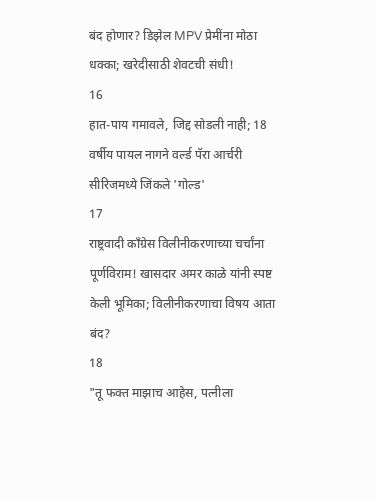बंद होणार? डिझेल MPV प्रेमींना मोठा धक्का; खरेदीसाठी शेवटची संधी!
16
हात-पाय गमावले, जिद्द सोडली नाही; 18 वर्षीय पायल नागने वर्ल्ड पॅरा आर्चरी सीरिजमध्ये जिंकले 'गोल्ड'
17
राष्ट्रवादी काँग्रेस विलीनीकरणाच्या चर्चांना पूर्णविराम! खासदार अमर काळे यांनी स्पष्ट केली भूमिका; विलीनीकरणाचा विषय आता बंद?
18
"तू फक्त माझाच आहेस, पत्नीला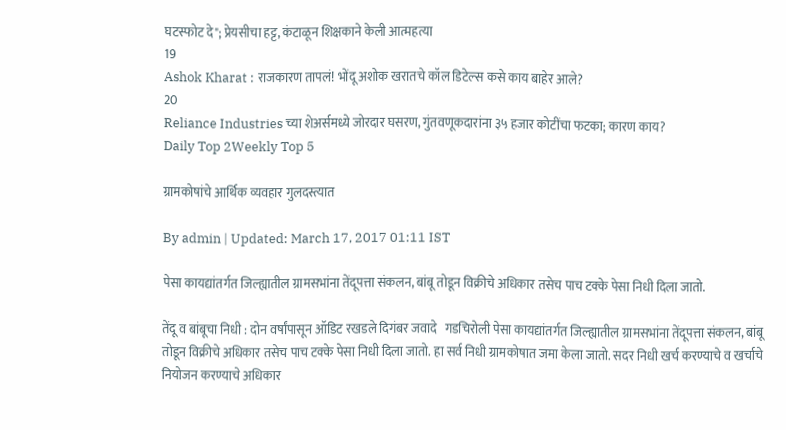घटस्फोट दे"; प्रेयसीचा हट्ट, कंटाळून शिक्षकाने केली आत्महत्या
19
Ashok Kharat : राजकारण तापलं! भोंदू अशोक खरातचे कॉल डिटेल्स कसे काय बाहेर आले?
20
Reliance Industries च्या शेअर्समध्ये जोरदार घसरण, गुंतवणूकदारांना ३५ हजार कोटींचा फटका; कारण काय?
Daily Top 2Weekly Top 5

ग्रामकोषांचे आर्थिक व्यवहार गुलदस्त्यात

By admin | Updated: March 17, 2017 01:11 IST

पेसा कायद्यांतर्गत जिल्ह्यातील ग्रामसभांना तेंदूपत्ता संकलन, बांबू तोडून विक्रीचे अधिकार तसेच पाच टक्के पेसा निधी दिला जातो.

तेंदू व बांबूचा निधी : दोन वर्षांपासून ऑडिट रखडले दिगंबर जवादे   गडचिरोली पेसा कायद्यांतर्गत जिल्ह्यातील ग्रामसभांना तेंदूपत्ता संकलन, बांबू तोडून विक्रीचे अधिकार तसेच पाच टक्के पेसा निधी दिला जातो. हा सर्व निधी ग्रामकोषात जमा केला जातो. सदर निधी खर्च करण्याचे व खर्चाचे नियोजन करण्याचे अधिकार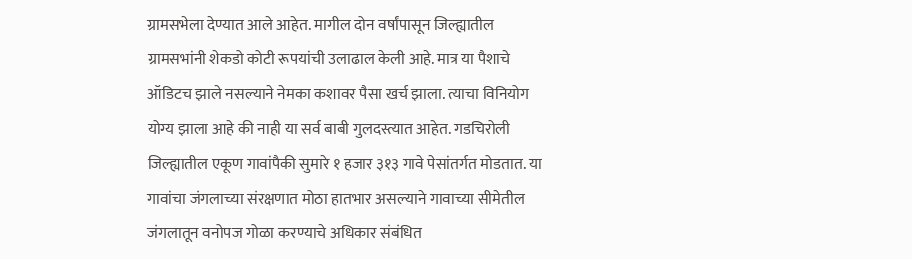ग्रामसभेला देण्यात आले आहेत. मागील दोन वर्षांपासून जिल्ह्यातील ग्रामसभांनी शेकडो कोटी रूपयांची उलाढाल केली आहे. मात्र या पैशाचे ऑडिटच झाले नसल्याने नेमका कशावर पैसा खर्च झाला. त्याचा विनियोग योग्य झाला आहे की नाही या सर्व बाबी गुलदस्त्यात आहेत. गडचिरोली जिल्ह्यातील एकूण गावांपैकी सुमारे १ हजार ३१३ गावे पेसांतर्गत मोडतात. या गावांचा जंगलाच्या संरक्षणात मोठा हातभार असल्याने गावाच्या सीमेतील जंगलातून वनोपज गोळा करण्याचे अधिकार संबंधित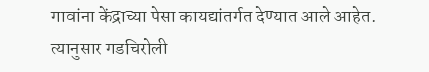गावांना केंद्राच्या पेसा कायद्यांतर्गत देण्यात आले आहेत. त्यानुसार गडचिरोली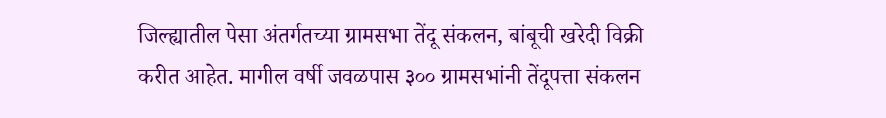जिल्ह्यातील पेसा अंतर्गतच्या ग्रामसभा तेंदू संकलन, बांबूची खरेदी विक्री करीत आहेत. मागील वर्षी जवळपास ३०० ग्रामसभांनी तेंदूपत्ता संकलन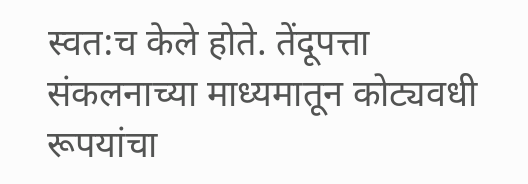स्वत:च केले होते. तेंदूपत्ता संकलनाच्या माध्यमातून कोट्यवधी रूपयांचा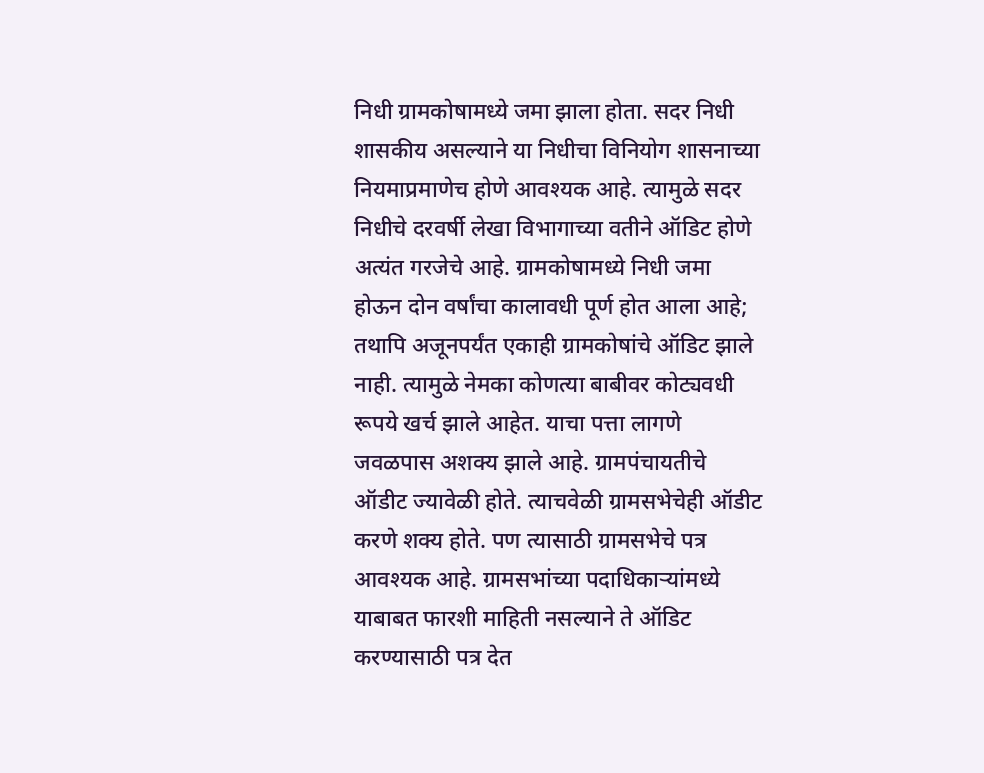निधी ग्रामकोषामध्ये जमा झाला होता. सदर निधी शासकीय असल्याने या निधीचा विनियोग शासनाच्या नियमाप्रमाणेच होणे आवश्यक आहे. त्यामुळे सदर निधीचे दरवर्षी लेखा विभागाच्या वतीने ऑडिट होणे अत्यंत गरजेचे आहे. ग्रामकोषामध्ये निधी जमा होऊन दोन वर्षांचा कालावधी पूर्ण होत आला आहे; तथापि अजूनपर्यंत एकाही ग्रामकोषांचे ऑडिट झाले नाही. त्यामुळे नेमका कोणत्या बाबीवर कोट्यवधी रूपये खर्च झाले आहेत. याचा पत्ता लागणे जवळपास अशक्य झाले आहे. ग्रामपंचायतीचे ऑडीट ज्यावेळी होते. त्याचवेळी ग्रामसभेचेही ऑडीट करणे शक्य होते. पण त्यासाठी ग्रामसभेचे पत्र आवश्यक आहे. ग्रामसभांच्या पदाधिकाऱ्यांमध्ये याबाबत फारशी माहिती नसल्याने ते ऑडिट करण्यासाठी पत्र देत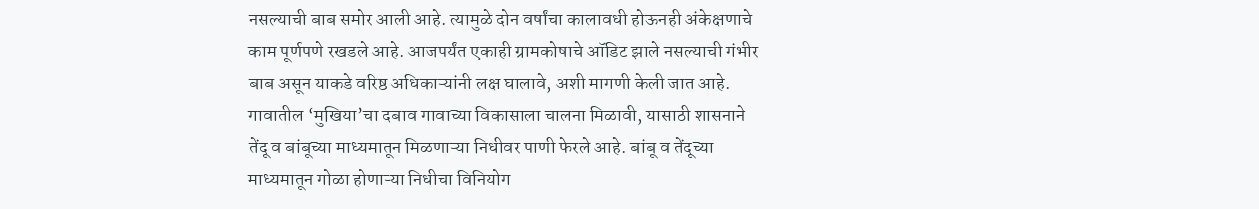नसल्याची बाब समोर आली आहे. त्यामुळे दोन वर्षांचा कालावधी होऊनही अंकेक्षणाचे काम पूर्णपणे रखडले आहे. आजपर्यंत एकाही ग्रामकोषाचे ऑडिट झाले नसल्याची गंभीर बाब असून याकडे वरिष्ठ अधिकाऱ्यांनी लक्ष घालावे, अशी मागणी केली जात आहे. गावातील ‘मुखिया’चा दबाव गावाच्या विकासाला चालना मिळावी, यासाठी शासनाने तेंदू व बांबूच्या माध्यमातून मिळणाऱ्या निधीवर पाणी फेरले आहे. बांबू व तेंदूच्या माध्यमातून गोळा होणाऱ्या निधीचा विनियोग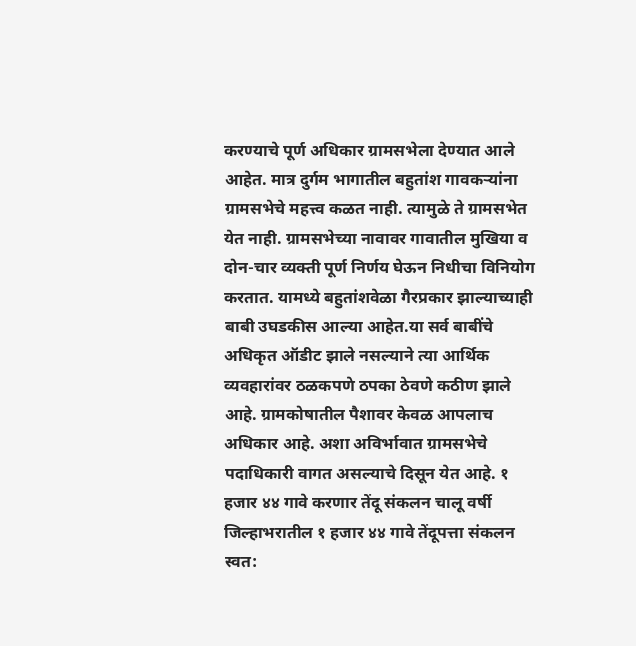करण्याचे पूर्ण अधिकार ग्रामसभेला देण्यात आले आहेत. मात्र दुर्गम भागातील बहुतांश गावकऱ्यांना ग्रामसभेचे महत्त्व कळत नाही. त्यामुळे ते ग्रामसभेत येत नाही. ग्रामसभेच्या नावावर गावातील मुखिया व दोन-चार व्यक्ती पूर्ण निर्णय घेऊन निधीचा विनियोग करतात. यामध्ये बहुतांशवेळा गैरप्रकार झाल्याच्याही बाबी उघडकीस आल्या आहेत.या सर्व बाबींचे अधिकृत ऑडीट झाले नसल्याने त्या आर्थिक व्यवहारांवर ठळकपणे ठपका ठेवणे कठीण झाले आहे. ग्रामकोषातील पैशावर केवळ आपलाच अधिकार आहे. अशा अविर्भावात ग्रामसभेचे पदाधिकारी वागत असल्याचे दिसून येत आहे. १ हजार ४४ गावे करणार तेंदू संकलन चालू वर्षी जिल्हाभरातील १ हजार ४४ गावे तेंदूपत्ता संकलन स्वत: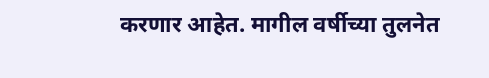करणार आहेत. मागील वर्षीच्या तुलनेत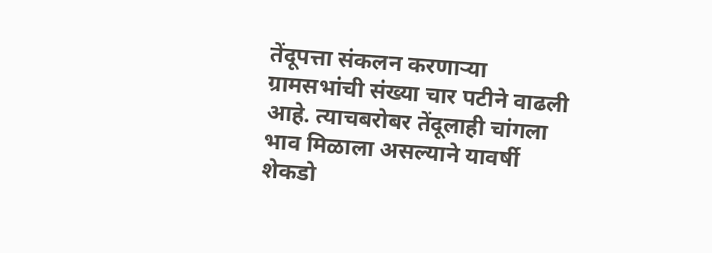तेंदूपत्ता संकलन करणाऱ्या ग्रामसभांची संख्या चार पटीने वाढली आहे. त्याचबरोबर तेंदूलाही चांगला भाव मिळाला असल्याने यावर्षी शेकडो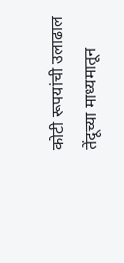कोटी रूपयांची उलाढाल तेंदूच्या माध्यमातून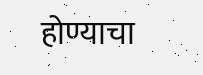होण्याचा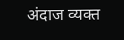अंदाज व्यक्त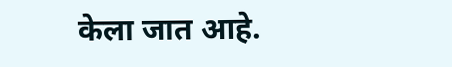केला जात आहे.